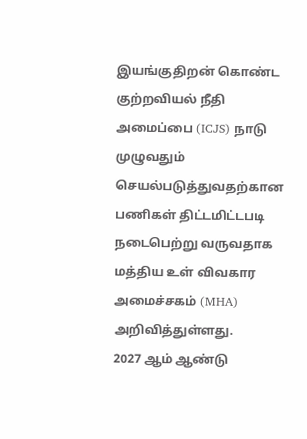இயங்குதிறன் கொண்ட குற்றவியல் நீதி அமைப்பை (ICJS) நாடு முழுவதும் செயல்படுத்துவதற்கான பணிகள் திட்டமிட்டபடி நடைபெற்று வருவதாக மத்திய உள் விவகார அமைச்சகம் (MHA) அறிவித்துள்ளது.
2027 ஆம் ஆண்டு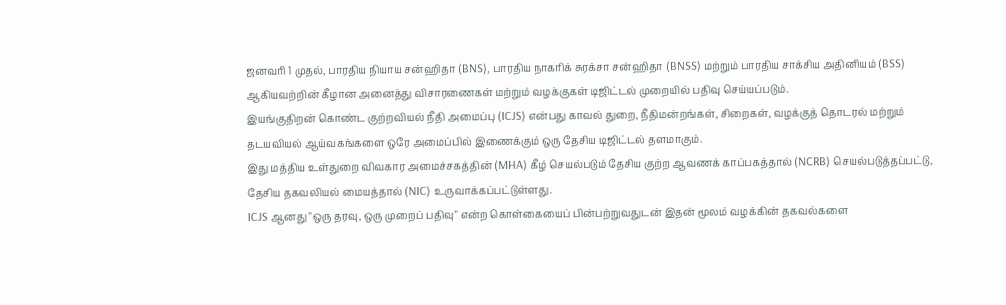ஜனவரி 1 முதல், பாரதிய நியாய சன்ஹிதா (BNS), பாரதிய நாகரிக் சுரக்சா சன்ஹிதா (BNSS) மற்றும் பாரதிய சாக்சிய அதினியம் (BSS) ஆகியவற்றின் கீழான அனைத்து விசாரணைகள் மற்றும் வழக்குகள் டிஜிட்டல் முறையில் பதிவு செய்யப்படும்.
இயங்குதிறன் கொண்ட குற்றவியல் நீதி அமைப்பு (ICJS) என்பது காவல் துறை, நீதிமன்றங்கள், சிறைகள், வழக்குத் தொடரல் மற்றும் தடயவியல் ஆய்வகங்களை ஒரே அமைப்பில் இணைக்கும் ஒரு தேசிய டிஜிட்டல் தளமாகும்.
இது மத்திய உள்துறை விவகார அமைச்சகத்தின் (MHA) கீழ் செயல்படும் தேசிய குற்ற ஆவணக் காப்பகத்தால் (NCRB) செயல்படுத்தப்பட்டு, தேசிய தகவலியல் மையத்தால் (NIC) உருவாக்கப்பட்டுள்ளது.
ICJS ஆனது "ஒரு தரவு, ஒரு முறைப் பதிவு" என்ற கொள்கையைப் பின்பற்றுவதுடன் இதன் மூலம் வழக்கின் தகவல்களை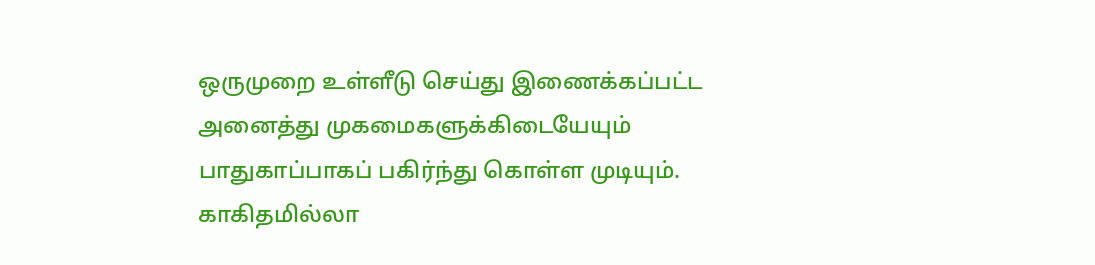ஒருமுறை உள்ளீடு செய்து இணைக்கப்பட்ட அனைத்து முகமைகளுக்கிடையேயும் பாதுகாப்பாகப் பகிர்ந்து கொள்ள முடியும்.
காகிதமில்லா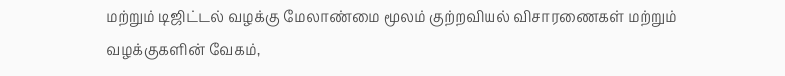மற்றும் டிஜிட்டல் வழக்கு மேலாண்மை மூலம் குற்றவியல் விசாரணைகள் மற்றும் வழக்குகளின் வேகம்,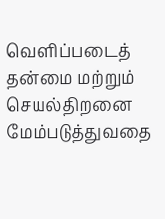வெளிப்படைத் தன்மை மற்றும் செயல்திறனை மேம்படுத்துவதை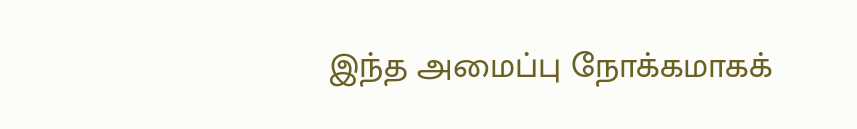இந்த அமைப்பு நோக்கமாகக்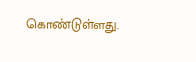கொண்டுள்ளது.